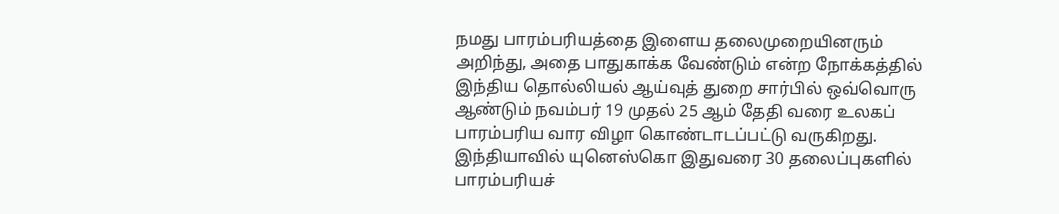நமது பாரம்பரியத்தை இளைய தலைமுறையினரும் அறிந்து, அதை பாதுகாக்க வேண்டும் என்ற நோக்கத்தில் இந்திய தொல்லியல் ஆய்வுத் துறை சார்பில் ஒவ்வொரு ஆண்டும் நவம்பர் 19 முதல் 25 ஆம் தேதி வரை உலகப் பாரம்பரிய வார விழா கொண்டாடப்பட்டு வருகிறது. இந்தியாவில் யுனெஸ்கொ இதுவரை 30 தலைப்புகளில் பாரம்பரியச்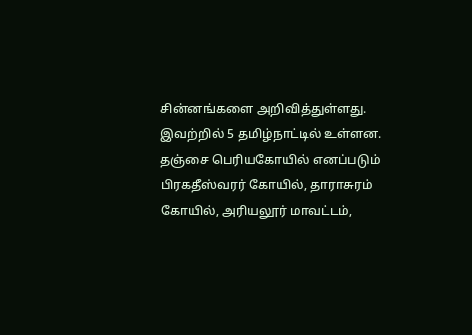சின்னங்களை அறிவித்துள்ளது. இவற்றில் 5 தமிழ்நாட்டில் உள்ளன. தஞ்சை பெரியகோயில் எனப்படும் பிரகதீஸ்வரர் கோயில், தாராசுரம் கோயில், அரியலூர் மாவட்டம்,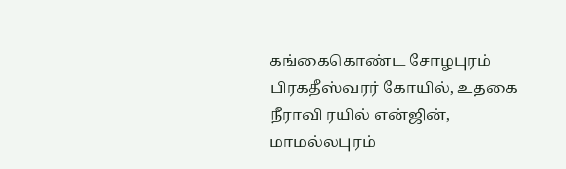கங்கைகொண்ட சோழபுரம் பிரகதீஸ்வரர் கோயில், உதகை நீராவி ரயில் என்ஜின், மாமல்லபுரம்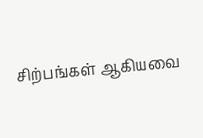சிற்பங்கள் ஆகியவை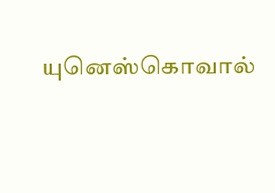யுனெஸ்கொவால்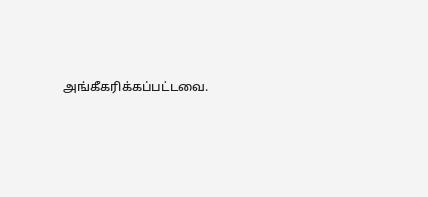அங்கீகரிக்கப்பட்டவை.